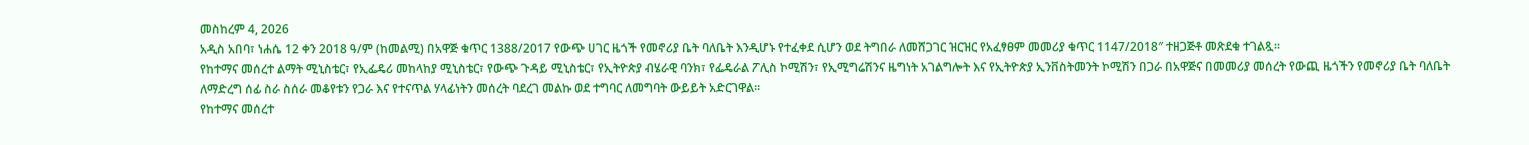መስከረም 4, 2026
አዲስ አበባ፣ ነሐሴ 12 ቀን 2018 ዓ/ም (ከመልሚ) በአዋጅ ቁጥር 1388/2017 የውጭ ሀገር ዜጎች የመኖሪያ ቤት ባለቤት እንዲሆኑ የተፈቀደ ሲሆን ወደ ትግበራ ለመሸጋገር ዝርዝር የአፈፃፀም መመሪያ ቁጥር 1147/2018″ ተዘጋጅቶ መጽደቁ ተገልጿ፡፡
የከተማና መሰረተ ልማት ሚኒስቴር፣ የኢፌዴሪ መከላከያ ሚኒስቴር፣ የውጭ ጉዳይ ሚኒስቴር፣ የኢትዮጵያ ብሄራዊ ባንክ፣ የፌዴራል ፖሊስ ኮሚሽን፣ የኢሚግሬሽንና ዜግነት አገልግሎት እና የኢትዮጵያ ኢንቨስትመንት ኮሚሽን በጋራ በአዋጅና በመመሪያ መሰረት የውጪ ዜጎችን የመኖሪያ ቤት ባለቤት ለማድረግ ሰፊ ስራ ስሰራ መቆየቱን የጋራ እና የተናጥል ሃላፊነትን መሰረት ባደረገ መልኩ ወደ ተግባር ለመግባት ውይይት አድርገዋል፡፡
የከተማና መሰረተ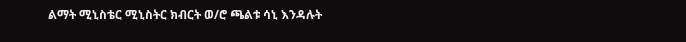ልማት ሚኒስቴር ሚኒስትር ክብርት ወ/ሮ ጫልቱ ሳኒ እንዳሉት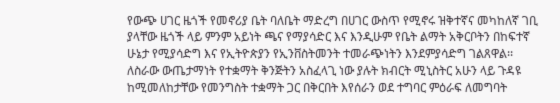የውጭ ሀገር ዜጎች የመኖሪያ ቤት ባለቤት ማድረግ በሀገር ውስጥ የሚኖሩ ዝቅተኛና መካከለኛ ገቢ ያላቸው ዜጎች ላይ ምንም አይነት ጫና የማያሳድር እና እንዲሁም የቤት ልማት አቅርቦትን በከፍተኛ ሁኔታ የሚያሳድግ እና የኢትዮጵያን የኢንቨስትመንት ተመራጭነትን እንደምያሳድግ ገልጸዋል፡፡
ለስራው ውጤታማነት የተቋማት ቅንጅትን አስፈላጊ ነው ያሉት ክብርት ሚኒስትር አሁን ላይ ጉዳዩ ከሚመለከታቸው የመንግስት ተቋማት ጋር በቅርበት እየሰራን ወደ ተግባር ምዕራፍ ለመግባት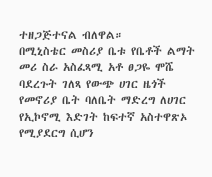ተዘጋጅተናል ብለዋል።
በሚኒስቴር መስሪያ ቤቱ የቤቶች ልማት መሪ ስራ አስፈጻሚ አቶ ፀጋዬ ሞሼ ባደረጉት ገለጻ የውጭ ሀገር ዜጎች የመኖሪያ ቤት ባለቤት ማድረግ ለሀገር የኢኮኖሚ እድገት ከፍተኛ አስተዋጽኦ የሚያደርግ ሲሆን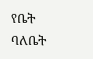የቤት ባለቤት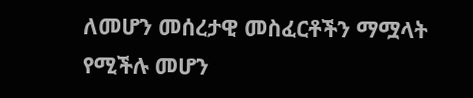ለመሆን መሰረታዊ መስፈርቶችን ማሟላት የሚችሉ መሆን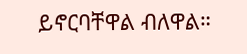ይኖርባቸዋል ብለዋል።